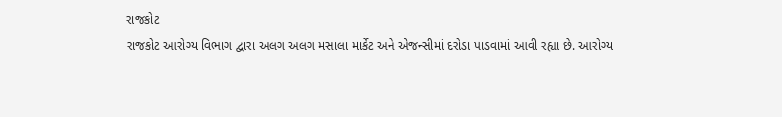રાજકોટ
રાજકોટ આરોગ્ય વિભાગ દ્વારા અલગ અલગ મસાલા માર્કેટ અને એજન્સીમાં દરોડા પાડવામાં આવી રહ્યા છે. આરોગ્ય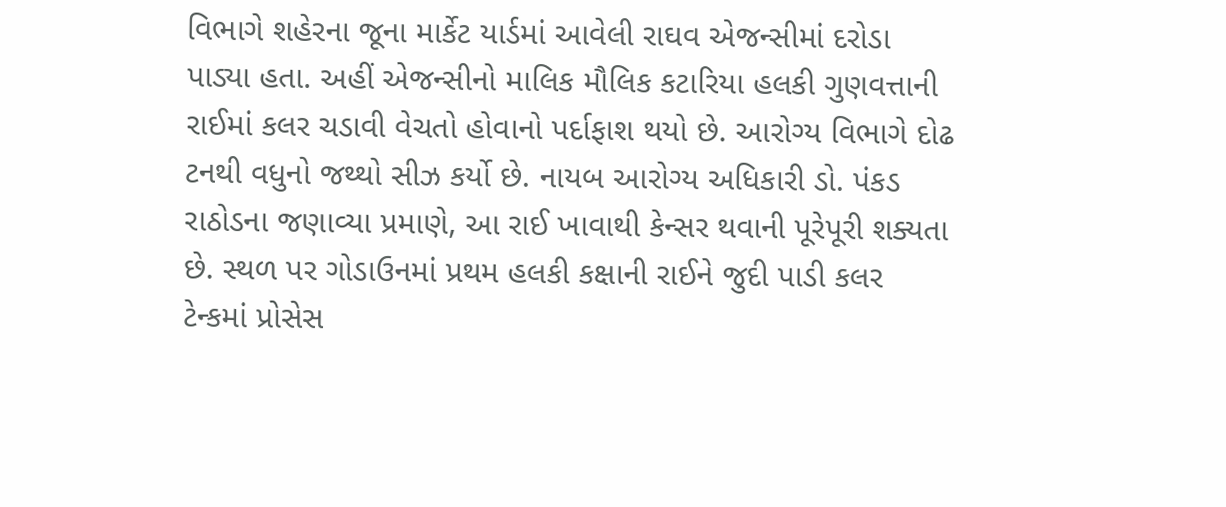વિભાગે શહેરના જૂના માર્કેટ યાર્ડમાં આવેલી રાઘવ એજન્સીમાં દરોડા પાડ્યા હતા. અહીં એજન્સીનો માલિક મૌલિક કટારિયા હલકી ગુણવત્તાની રાઈમાં કલર ચડાવી વેચતો હોવાનો પર્દાફાશ થયો છે. આરોગ્ય વિભાગે દોઢ ટનથી વધુનો જથ્થો સીઝ કર્યો છે. નાયબ આરોગ્ય અધિકારી ડો. પંકડ રાઠોડના જણાવ્યા પ્રમાણે, આ રાઈ ખાવાથી કેન્સર થવાની પૂરેપૂરી શક્યતા છે. સ્થળ પર ગોડાઉનમાં પ્રથમ હલકી કક્ષાની રાઈને જુદી પાડી કલર ટેન્કમાં પ્રોસેસ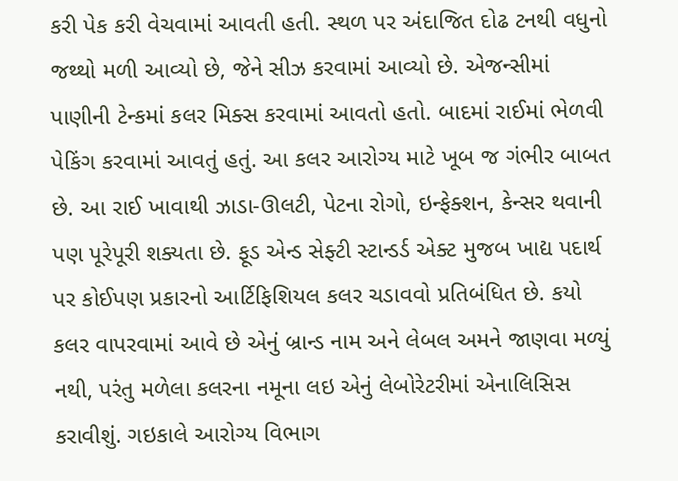કરી પેક કરી વેચવામાં આવતી હતી. સ્થળ પર અંદાજિત દોઢ ટનથી વધુનો જથ્થો મળી આવ્યો છે, જેને સીઝ કરવામાં આવ્યો છે. એજન્સીમાં પાણીની ટેન્કમાં કલર મિક્સ કરવામાં આવતો હતો. બાદમાં રાઈમાં ભેળવી પેકિંગ કરવામાં આવતું હતું. આ કલર આરોગ્ય માટે ખૂબ જ ગંભીર બાબત છે. આ રાઈ ખાવાથી ઝાડા-ઊલટી, પેટના રોગો, ઇન્ફેક્શન, કેન્સર થવાની પણ પૂરેપૂરી શક્યતા છે. ફૂડ એન્ડ સેફ્ટી સ્ટાન્ડર્ડ એક્ટ મુજબ ખાદ્ય પદાર્થ પર કોઈપણ પ્રકારનો આર્ટિફિશિયલ કલર ચડાવવો પ્રતિબંધિત છે. કયો કલર વાપરવામાં આવે છે એનું બ્રાન્ડ નામ અને લેબલ અમને જાણવા મળ્યું નથી, પરંતુ મળેલા કલરના નમૂના લઇ એનું લેબોરેટરીમાં એનાલિસિસ કરાવીશું. ગઇકાલે આરોગ્ય વિભાગ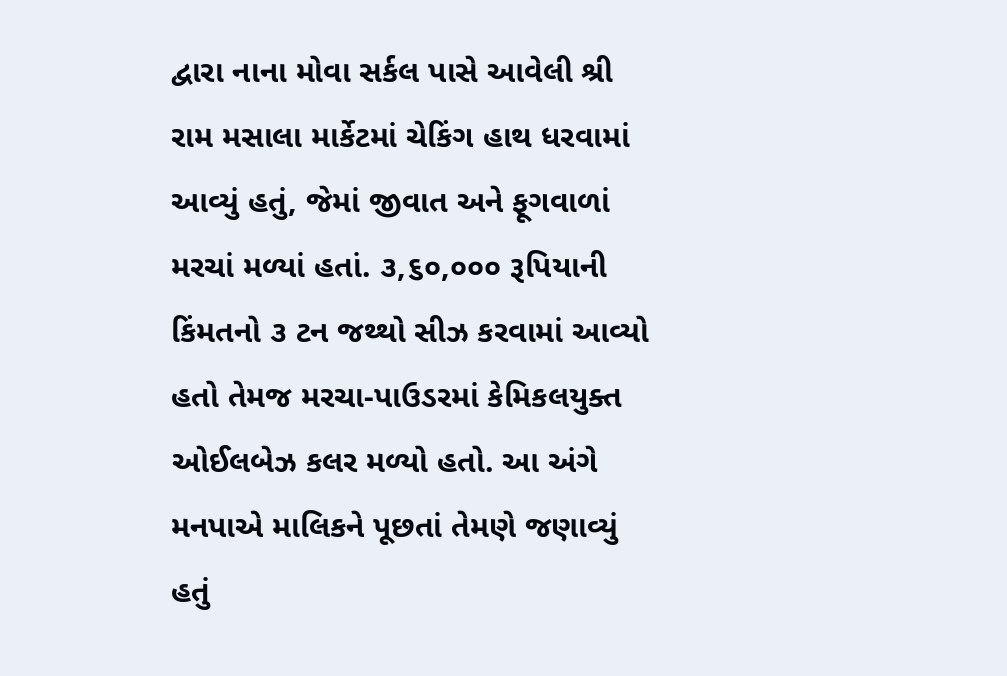દ્વારા નાના મોવા સર્કલ પાસે આવેલી શ્રી રામ મસાલા માર્કેટમાં ચેકિંગ હાથ ધરવામાં આવ્યું હતું, જેમાં જીવાત અને ફૂગવાળાં મરચાં મળ્યાં હતાં. ૩,૬૦,૦૦૦ રૂપિયાની કિંમતનો ૩ ટન જથ્થો સીઝ કરવામાં આવ્યો હતો તેમજ મરચા-પાઉડરમાં કેમિકલયુક્ત ઓઈલબેઝ કલર મળ્યો હતો. આ અંગે મનપાએ માલિકને પૂછતાં તેમણે જણાવ્યું હતું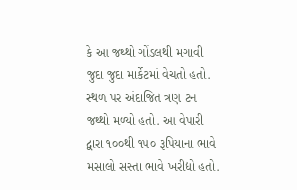કે આ જથ્થો ગોંડલથી મગાવી જુદા જુદા માર્કેટમાં વેચતો હતો. સ્થળ પર અંદાજિત ત્રણ ટન જથ્થો મળ્યો હતો. આ વેપારી દ્વારા ૧૦૦થી ૧૫૦ રૂપિયાના ભાવે મસાલો સસ્તા ભાવે ખરીદ્યો હતો.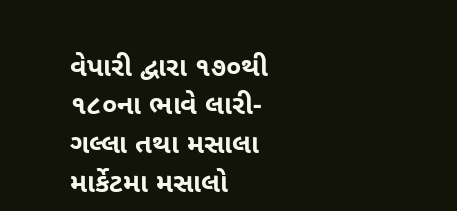વેપારી દ્વારા ૧૭૦થી ૧૮૦ના ભાવે લારી-ગલ્લા તથા મસાલા માર્કેટમા મસાલો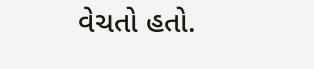વેચતો હતો.